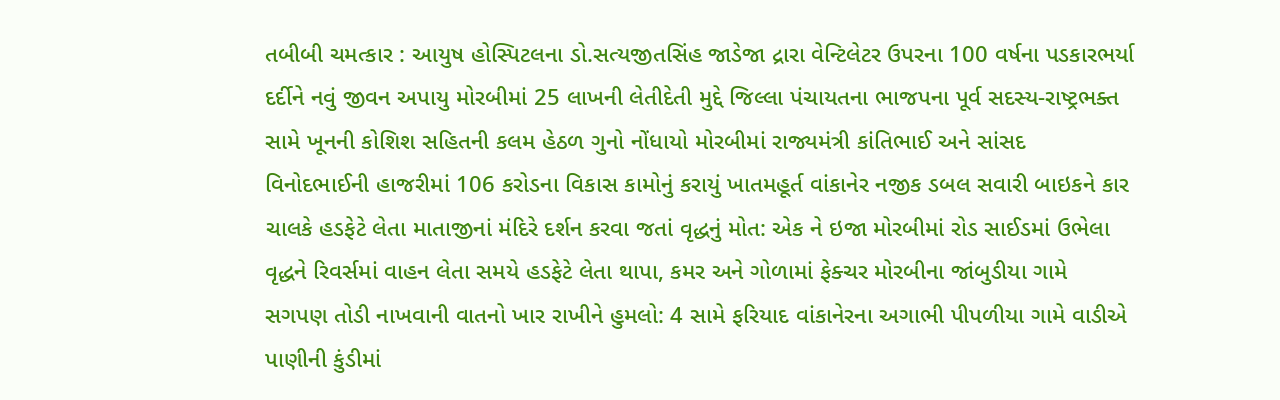તબીબી ચમત્કાર : આયુષ હોસ્પિટલના ડો.સત્યજીતસિંહ જાડેજા દ્રારા વેન્ટિલેટર ઉપરના 100 વર્ષના પડકારભર્યા દર્દીને નવું જીવન અપાયુ મોરબીમાં 25 લાખની લેતીદેતી મુદ્દે જિલ્લા પંચાયતના ભાજપના પૂર્વ સદસ્ય-રાષ્ટ્રભક્ત સામે ખૂનની કોશિશ સહિતની કલમ હેઠળ ગુનો નોંધાયો મોરબીમાં રાજ્યમંત્રી કાંતિભાઈ અને સાંસદ વિનોદભાઈની હાજરીમાં 106 કરોડના વિકાસ કામોનું કરાયું ખાતમહૂર્ત વાંકાનેર નજીક ડબલ સવારી બાઇકને કાર ચાલકે હડફેટે લેતા માતાજીનાં મંદિરે દર્શન કરવા જતાં વૃદ્ધનું મોત: એક ને ઇજા મોરબીમાં રોડ સાઈડમાં ઉભેલા વૃદ્ધને રિવર્સમાં વાહન લેતા સમયે હડફેટે લેતા થાપા, કમર અને ગોળામાં ફેક્ચર મોરબીના જાંબુડીયા ગામે સગપણ તોડી નાખવાની વાતનો ખાર રાખીને હુમલો: 4 સામે ફરિયાદ વાંકાનેરના અગાભી પીપળીયા ગામે વાડીએ પાણીની કુંડીમાં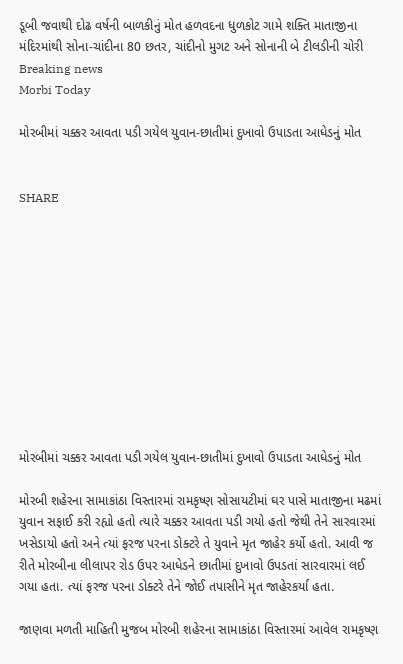ડૂબી જવાથી દોઢ વર્ષની બાળકીનું મોત હળવદના ધુળકોટ ગામે શક્તિ માતાજીના મંદિરમાંથી સોના-ચાંદીના 80 છતર, ચાંદીનો મુગટ અને સોનાની બે ટીલડીની ચોરી
Breaking news
Morbi Today

મોરબીમાં ચક્કર આવતા પડી ગયેલ યુવાન-છાતીમાં દુખાવો ઉપાડતા આધેડનું મોત


SHARE











મોરબીમાં ચક્કર આવતા પડી ગયેલ યુવાન-છાતીમાં દુખાવો ઉપાડતા આધેડનું મોત

મોરબી શહેરના સામાકાંઠા વિસ્તારમાં રામકૃષ્ણ સોસાયટીમાં ઘર પાસે માતાજીના મઢમાં યુવાન સફાઈ કરી રહ્યો હતો ત્યારે ચક્કર આવતા પડી ગયો હતો જેથી તેને સારવારમાં ખસેડાયો હતો અને ત્યાં ફરજ પરના ડોક્ટરે તે યુવાને મૃત જાહેર કર્યો હતો. આવી જ રીતે મોરબીના લીલાપર રોડ ઉપર આધેડને છાતીમાં દુખાવો ઉપડતાં સારવારમાં લઈ ગયા હતા. ત્યાં ફરજ પરના ડોક્ટરે તેને જોઈ તપાસીને મૃત જાહેરકર્યા હતા.

જાણવા મળતી માહિતી મુજબ મોરબી શહેરના સામાકાંઠા વિસ્તારમાં આવેલ રામકૃષ્ણ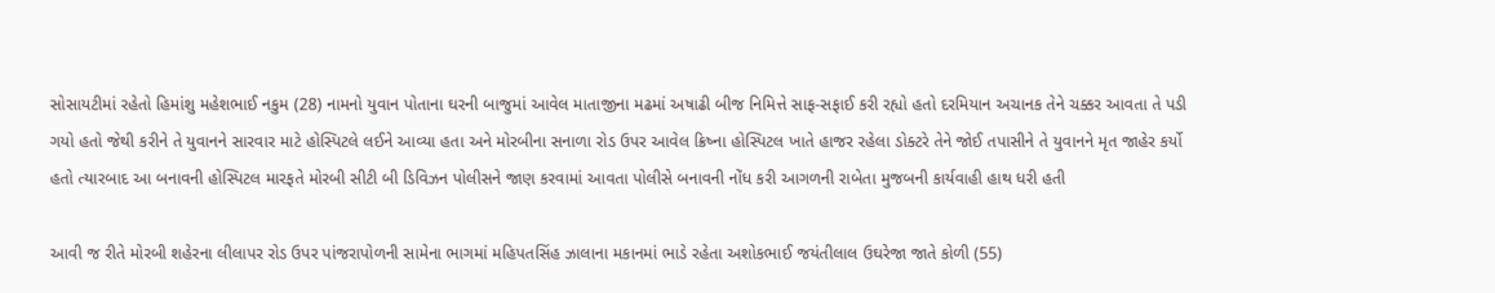સોસાયટીમાં રહેતો હિમાંશુ મહેશભાઈ નકુમ (28) નામનો યુવાન પોતાના ઘરની બાજુમાં આવેલ માતાજીના મઢમાં અષાઢી બીજ નિમિત્તે સાફ-સફાઈ કરી રહ્યો હતો દરમિયાન અચાનક તેને ચક્કર આવતા તે પડી ગયો હતો જેથી કરીને તે યુવાનને સારવાર માટે હોસ્પિટલે લઈને આવ્યા હતા અને મોરબીના સનાળા રોડ ઉપર આવેલ ક્રિષ્ના હોસ્પિટલ ખાતે હાજર રહેલા ડોક્ટરે તેને જોઈ તપાસીને તે યુવાનને મૃત જાહેર કર્યો હતો ત્યારબાદ આ બનાવની હોસ્પિટલ મારફતે મોરબી સીટી બી ડિવિઝન પોલીસને જાણ કરવામાં આવતા પોલીસે બનાવની નોંધ કરી આગળની રાબેતા મુજબની કાર્યવાહી હાથ ધરી હતી

આવી જ રીતે મોરબી શહેરના લીલાપર રોડ ઉપર પાંજરાપોળની સામેના ભાગમાં મહિપતસિંહ ઝાલાના મકાનમાં ભાડે રહેતા અશોકભાઈ જયંતીલાલ ઉઘરેજા જાતે કોળી (55)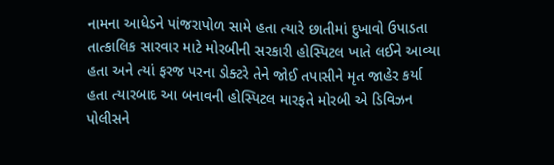નામના આધેડને પાંજરાપોળ સામે હતા ત્યારે છાતીમાં દુખાવો ઉપાડતા તાત્કાલિક સારવાર માટે મોરબીની સરકારી હોસ્પિટલ ખાતે લઈને આવ્યા હતા અને ત્યાં ફરજ પરના ડોક્ટરે તેને જોઈ તપાસીને મૃત જાહેર કર્યા હતા ત્યારબાદ આ બનાવની હોસ્પિટલ મારફતે મોરબી એ ડિવિઝન પોલીસને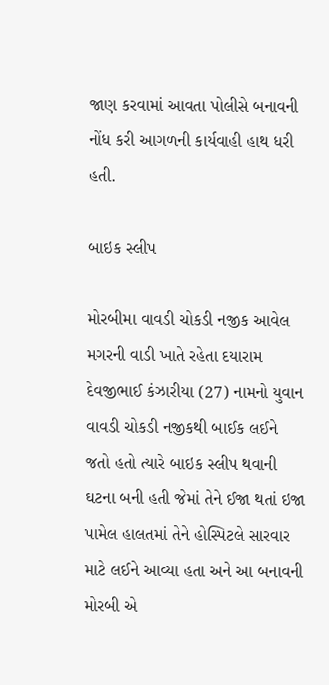જાણ કરવામાં આવતા પોલીસે બનાવની નોંધ કરી આગળની કાર્યવાહી હાથ ધરી હતી.

બાઇક સ્લીપ

મોરબીમા વાવડી ચોકડી નજીક આવેલ મગરની વાડી ખાતે રહેતા દયારામ દેવજીભાઈ કંઝારીયા (27) નામનો યુવાન વાવડી ચોકડી નજીકથી બાઈક લઈને જતો હતો ત્યારે બાઇક સ્લીપ થવાની ઘટના બની હતી જેમાં તેને ઈજા થતાં ઇજા પામેલ હાલતમાં તેને હોસ્પિટલે સારવાર માટે લઈને આવ્યા હતા અને આ બનાવની મોરબી એ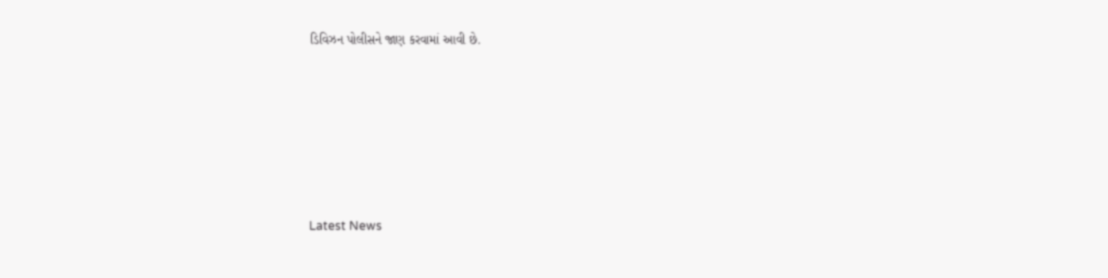ડિવિઝન પોલીસને જાણ કરવામાં આવી છે.






Latest News